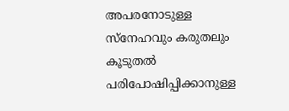അപരനോടുള്ള സ്‌നേഹവും കരുതലും കൂടുതല്‍ പരിപോഷിപ്പിക്കാനുള്ള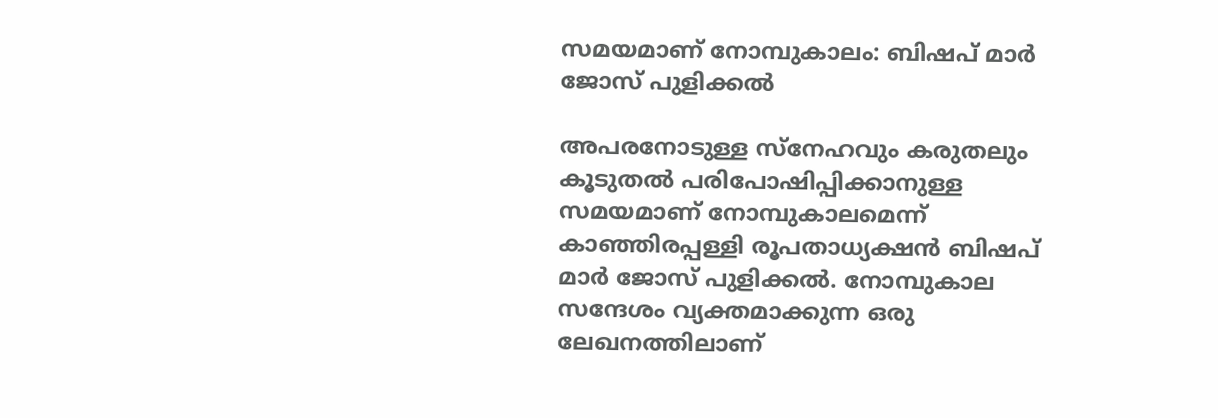സമയമാണ് നോമ്പുകാലം: ബിഷപ് മാര്‍ ജോസ് പുളിക്കല്‍

അപരനോടുള്ള സ്‌നേഹവും കരുതലും കൂടുതല്‍ പരിപോഷിപ്പിക്കാനുള്ള സമയമാണ് നോമ്പുകാലമെന്ന് കാഞ്ഞിരപ്പള്ളി രൂപതാധ്യക്ഷന്‍ ബിഷപ് മാര്‍ ജോസ് പുളിക്കല്‍. നോമ്പുകാല സന്ദേശം വ്യക്തമാക്കുന്ന ഒരു ലേഖനത്തിലാണ്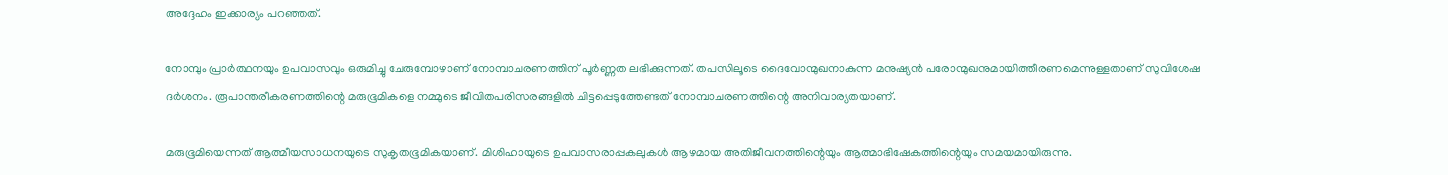അദ്ദേഹം ഇക്കാര്യം പറഞ്ഞത്.

നോമ്പും പ്രാര്‍ത്ഥനയും ഉപവാസവും ഒരുമിച്ചു ചേരുമ്പോഴാണ് നോമ്പാചരണത്തിന് പൂര്‍ണ്ണത ലഭിക്കുന്നത്. തപസിലൂടെ ദൈവോന്മുഖനാകുന്ന മനുഷ്യന്‍ പരോന്മുഖനുമായിത്തീരണമെന്നുള്ളതാണ് സുവിശേഷ ദര്‍ശനം. രൂപാന്തരീകരണത്തിന്റെ മരുഭൂമികളെ നമ്മുടെ ജീവിതപരിസരങ്ങളില്‍ ചിട്ടപ്പെടുത്തേണ്ടത് നോമ്പാചരണത്തിന്റെ അനിവാര്യതയാണ്.

മരുഭൂമിയെന്നത് ആത്മീയസാധനയുടെ സുകൃതഭൂമികയാണ്. മിശിഹായുടെ ഉപവാസരാപ്പകലുകള്‍ ആഴമായ അതിജീവനത്തിന്റെയും ആത്മാഭിഷേകത്തിന്റെയും സമയമായിരുന്നു.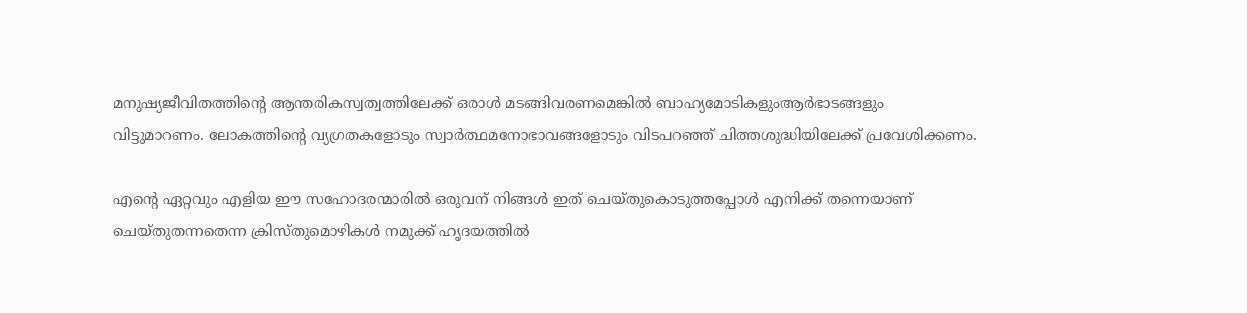മനുഷ്യജീവിതത്തിന്റെ ആന്തരികസ്വത്വത്തിലേക്ക് ഒരാള്‍ മടങ്ങിവരണമെങ്കില്‍ ബാഹ്യമോടികളുംആര്‍ഭാടങ്ങളും വിട്ടുമാറണം. ലോകത്തിന്റെ വ്യഗ്രതകളോടും സ്വാര്‍ത്ഥമനോഭാവങ്ങളോടും വിടപറഞ്ഞ് ചിത്തശുദ്ധിയിലേക്ക് പ്രവേശിക്കണം.

എന്റെ ഏറ്റവും എളിയ ഈ സഹോദരന്മാരില്‍ ഒരുവന് നിങ്ങള്‍ ഇത് ചെയ്തുകൊടുത്തപ്പോള്‍ എനിക്ക് തന്നെയാണ് ചെയ്തുതന്നതെന്ന ക്രിസ്തുമൊഴികള്‍ നമുക്ക് ഹൃദയത്തില്‍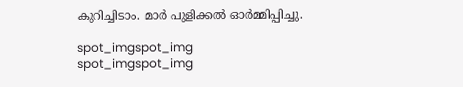കുറിച്ചിടാം. മാര്‍ പുളിക്കല്‍ ഓര്‍മ്മിപ്പിച്ചു.

spot_imgspot_img
spot_imgspot_img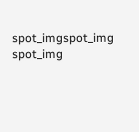spot_imgspot_img
spot_img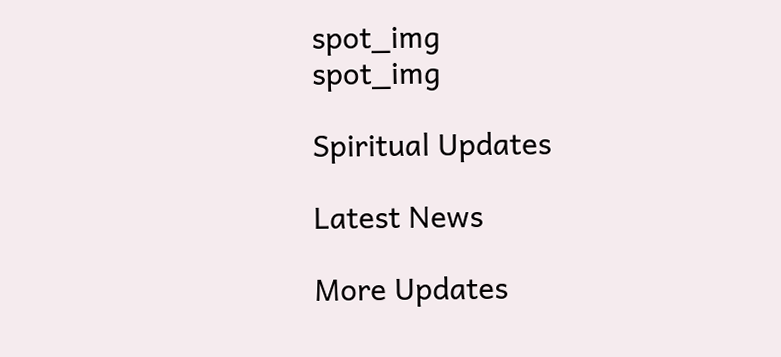spot_img
spot_img

Spiritual Updates

Latest News

More Updates